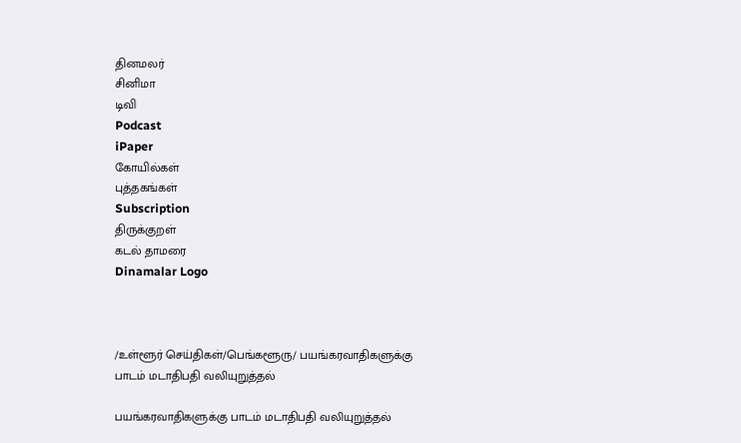தினமலர்
சினிமா
டிவி
Podcast
iPaper
கோயில்கள்
புத்தகங்கள்
Subscription
திருக்குறள்
கடல் தாமரை
Dinamalar Logo



/உள்ளூர் செய்திகள்/பெங்களூரு/ பயங்கரவாதிகளுக்கு பாடம் மடாதிபதி வலியுறுத்தல்

பயங்கரவாதிகளுக்கு பாடம் மடாதிபதி வலியுறுத்தல்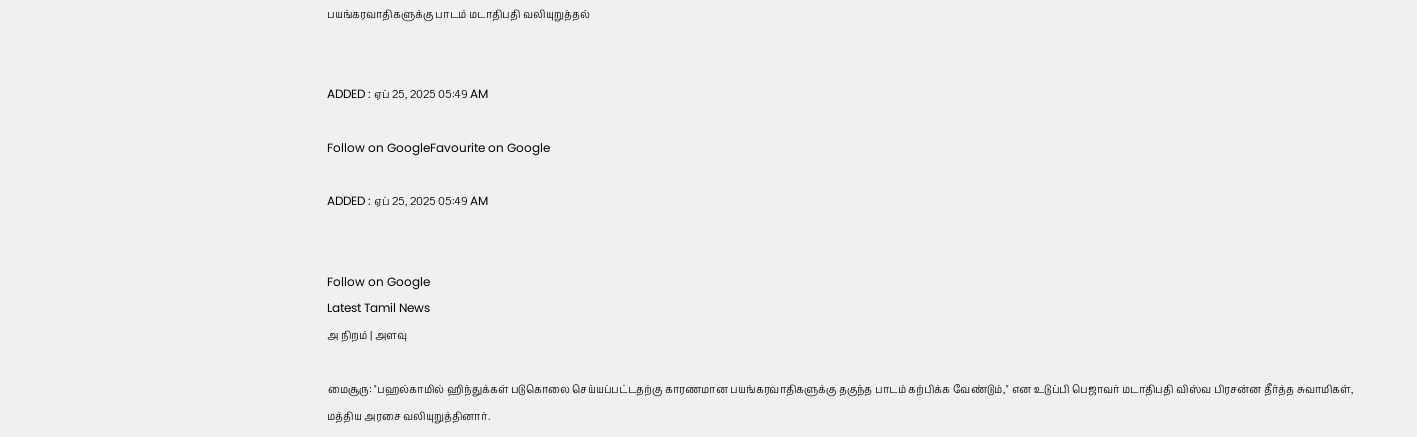பயங்கரவாதிகளுக்கு பாடம் மடாதிபதி வலியுறுத்தல்


ADDED : ஏப் 25, 2025 05:49 AM

Follow on GoogleFavourite on Google

ADDED : ஏப் 25, 2025 05:49 AM


Follow on Google
Latest Tamil News
அ நிறம் | அளவு

மைசூரு: ''பஹல்காமில் ஹிந்துக்கள் படுகொலை செய்யப்பட்டதற்கு காரணமான பயங்கரவாதிகளுக்கு தகுந்த பாடம் கற்பிக்க வேண்டும்,'' என உடுப்பி பெஜாவர் மடாதிபதி விஸ்வ பிரசன்ன தீர்த்த சுவாமிகள், மத்திய அரசை வலியுறுத்தினார்.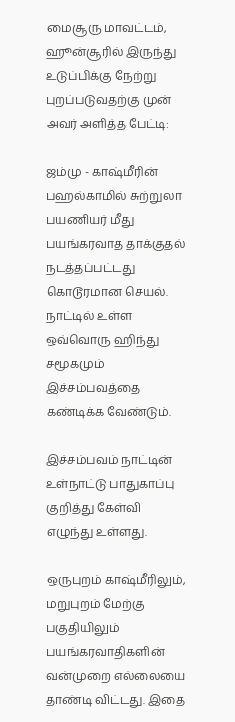மைசூரு மாவட்டம், ஹூன்சூரில் இருந்து உடுப்பிக்கு நேற்று புறப்படுவதற்கு முன் அவர் அளித்த பேட்டி:

ஜம்மு - காஷ்மீரின் பஹல்காமில் சுற்றுலா பயணியர் மீது பயங்கரவாத தாக்குதல் நடத்தப்பட்டது கொடூரமான செயல். நாட்டில் உள்ள ஒவ்வொரு ஹிந்து சமூகமும் இச்சம்பவத்தை கண்டிக்க வேண்டும்.

இச்சம்பவம் நாட்டின் உள்நாட்டு பாதுகாப்பு குறித்து கேள்வி எழுந்து உள்ளது.

ஒருபுறம் காஷ்மீரிலும், மறுபுறம் மேற்கு பகுதியிலும் பயங்கரவாதிகளின் வன்முறை எல்லையை தாண்டி விட்டது. இதை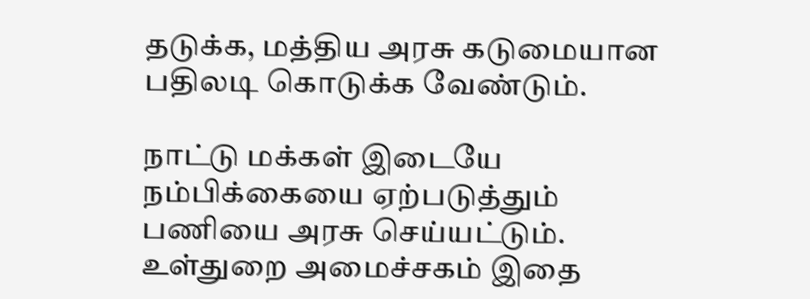தடுக்க, மத்திய அரசு கடுமையான பதிலடி கொடுக்க வேண்டும்.

நாட்டு மக்கள் இடையே நம்பிக்கையை ஏற்படுத்தும் பணியை அரசு செய்யட்டும். உள்துறை அமைச்சகம் இதை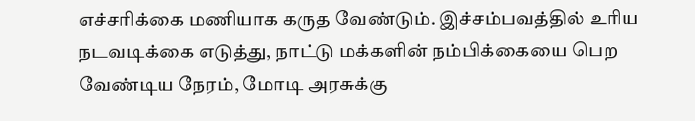எச்சரிக்கை மணியாக கருத வேண்டும். இச்சம்பவத்தில் உரிய நடவடிக்கை எடுத்து, நாட்டு மக்களின் நம்பிக்கையை பெற வேண்டிய நேரம், மோடி அரசுக்கு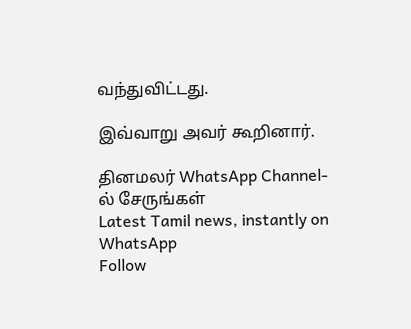வந்துவிட்டது.

இவ்வாறு அவர் கூறினார்.

தினமலர் WhatsApp Channel-ல் சேருங்கள்
Latest Tamil news, instantly on WhatsApp
Follow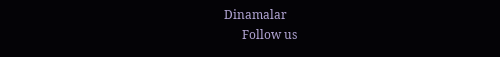Dinamalar
      Follow us